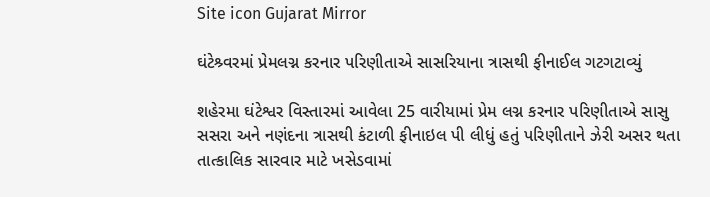Site icon Gujarat Mirror

ઘંટેશ્ર્વરમાં પ્રેમલગ્ન કરનાર પરિણીતાએ સાસરિયાના ત્રાસથી ફીનાઈલ ગટગટાવ્યું

શહેરમા ઘંટેશ્વર વિસ્તારમાં આવેલા 25 વારીયામાં પ્રેમ લગ્ન કરનાર પરિણીતાએ સાસુ સસરા અને નણંદના ત્રાસથી કંટાળી ફીનાઇલ પી લીધું હતું પરિણીતાને ઝેરી અસર થતા તાત્કાલિક સારવાર માટે ખસેડવામાં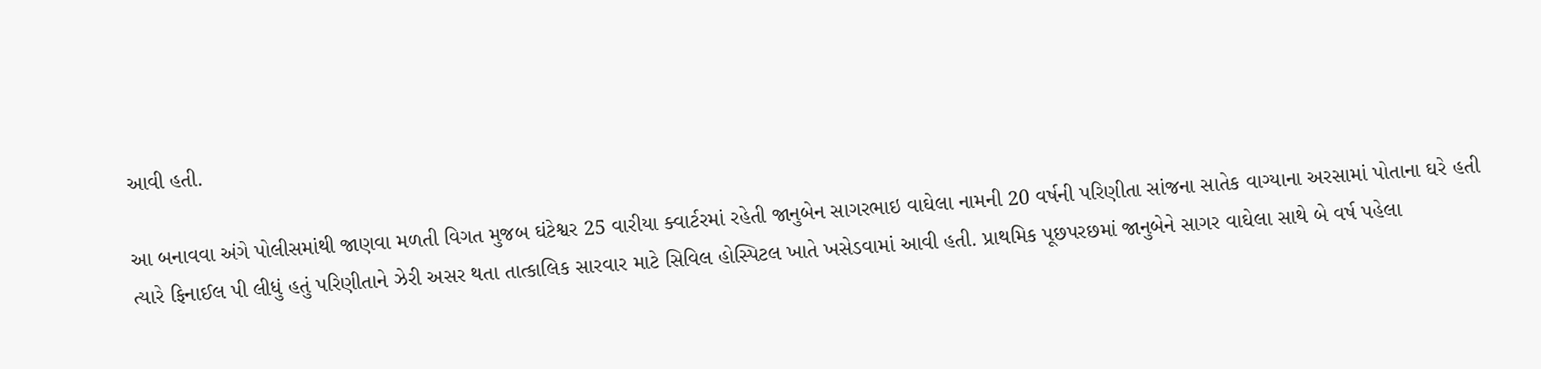આવી હતી.

આ બનાવવા અંગે પોલીસમાંથી જાણવા મળતી વિગત મુજબ ઘંટેશ્વર 25 વારીયા ક્વાર્ટરમાં રહેતી જાનુબેન સાગરભાઇ વાઘેલા નામની 20 વર્ષની પરિણીતા સાંજના સાતેક વાગ્યાના અરસામાં પોતાના ઘરે હતી ત્યારે ફિનાઈલ પી લીધું હતું પરિણીતાને ઝેરી અસર થતા તાત્કાલિક સારવાર માટે સિવિલ હોસ્પિટલ ખાતે ખસેડવામાં આવી હતી. પ્રાથમિક પૂછપરછમાં જાનુબેને સાગર વાઘેલા સાથે બે વર્ષ પહેલા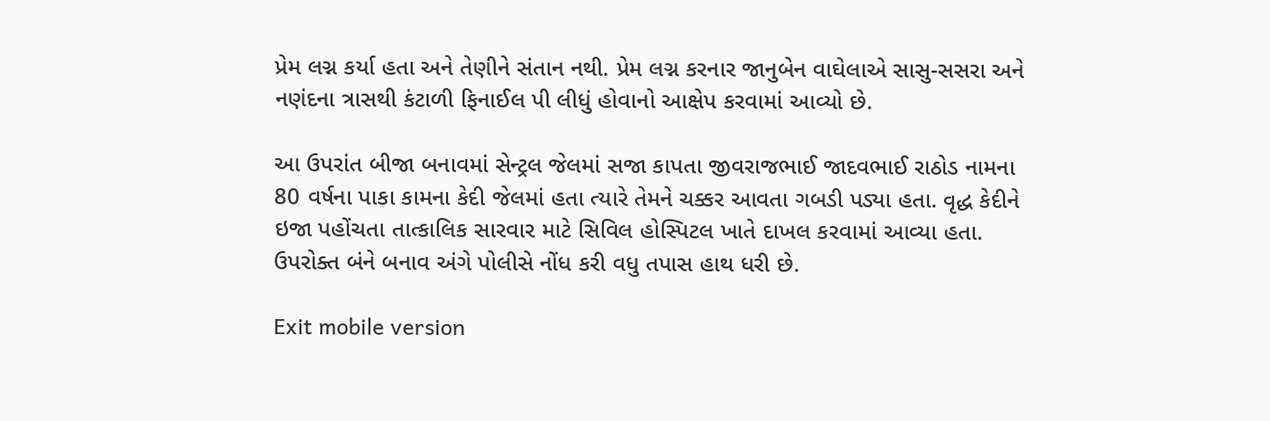પ્રેમ લગ્ન કર્યા હતા અને તેણીને સંતાન નથી. પ્રેમ લગ્ન કરનાર જાનુબેન વાઘેલાએ સાસુ-સસરા અને નણંદના ત્રાસથી કંટાળી ફિનાઈલ પી લીધું હોવાનો આક્ષેપ કરવામાં આવ્યો છે.

આ ઉપરાંત બીજા બનાવમાં સેન્ટ્રલ જેલમાં સજા કાપતા જીવરાજભાઈ જાદવભાઈ રાઠોડ નામના 80 વર્ષના પાકા કામના કેદી જેલમાં હતા ત્યારે તેમને ચક્કર આવતા ગબડી પડ્યા હતા. વૃદ્ધ કેદીને ઇજા પહોંચતા તાત્કાલિક સારવાર માટે સિવિલ હોસ્પિટલ ખાતે દાખલ કરવામાં આવ્યા હતા. ઉપરોક્ત બંને બનાવ અંગે પોલીસે નોંધ કરી વધુ તપાસ હાથ ધરી છે.

Exit mobile version